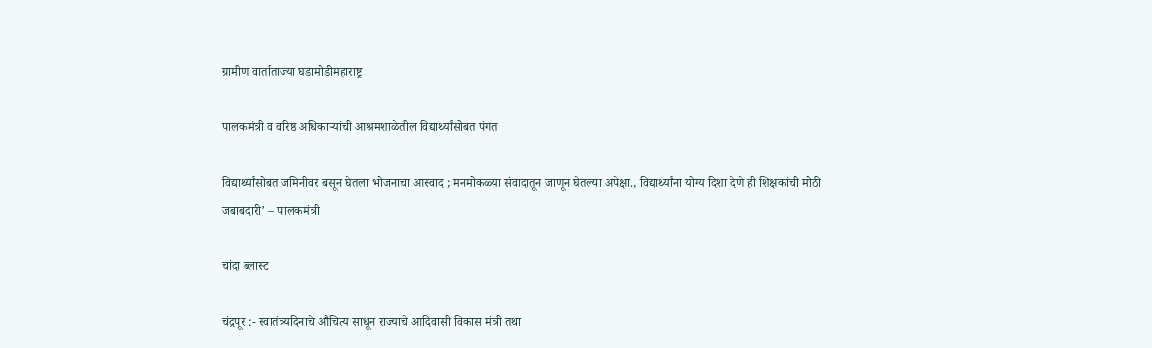ग्रामीण वार्ताताज्या घडामोडीमहाराष्ट्र

पालकमंत्री व वरिष्ठ अधिकाऱ्यांची आश्रमशाळेतील विद्यार्थ्यांसोबत पंगत

विद्यार्थ्यांसोबत जमिनीवर बसून घेतला भोजनाचा आस्वाद ; मनमोकळ्या संवादातून जाणून घेतल्या अपेक्षा., विद्यार्थ्यांना योग्य दिशा देणे ही शिक्षकांची मोठी जबाबदारी’ – पालकमंत्री

चांदा ब्लास्ट

चंद्रपूर :- स्वातंत्र्यदिनाचे औचित्य साधून राज्याचे आदिवासी विकास मंत्री तथा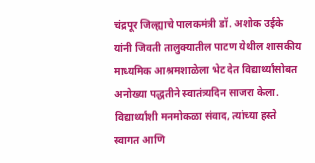चंद्रपूर जिल्ह्याचे पालकमंत्री डॉ. अशोक उईके यांनी जिवती तालुक्यातील पाटण येथील शासकीय माध्यमिक आश्रमशाळेला भेट देत विद्यार्थ्यांसोबत अनोख्या पद्धतीने स्वातंत्र्यदिन साजरा केला. विद्यार्थ्यांशी मनमोकळा संवाद, त्यांच्या हस्ते स्वागत आणि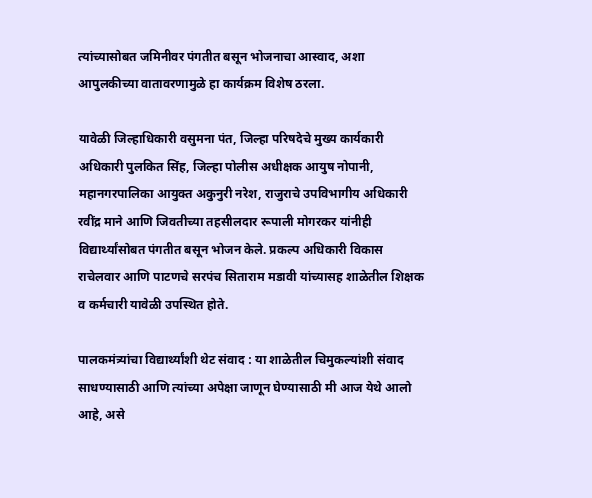त्यांच्यासोबत जमिनीवर पंगतीत बसून भोजनाचा आस्वाद, अशा आपुलकीच्या वातावरणामुळे हा कार्यक्रम विशेष ठरला.

यावेळी जिल्हाधिकारी वसुमना पंत, जिल्हा परिषदेचे मुख्य कार्यकारी अधिकारी पुलकित सिंह, जिल्हा पोलीस अधीक्षक आयुष नोपानी, महानगरपालिका आयुक्त अकुनुरी नरेश, राजुराचे उपविभागीय अधिकारी रवींद्र माने आणि जिवतीच्या तहसीलदार रूपाली मोगरकर यांनीही विद्यार्थ्यांसोबत पंगतीत बसून भोजन केले. प्रकल्प अधिकारी विकास राचेलवार आणि पाटणचे सरपंच सिताराम मडावी यांच्यासह शाळेतील शिक्षक व कर्मचारी यावेळी उपस्थित होते.

पालकमंत्र्यांचा विद्यार्थ्यांशी थेट संवाद : या शाळेतील चिमुकल्यांशी संवाद साधण्यासाठी आणि त्यांच्या अपेक्षा जाणून घेण्यासाठी मी आज येथे आलो आहे, असे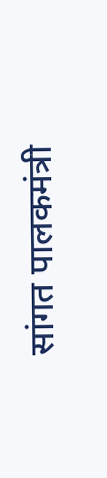सांगत पालकमंत्री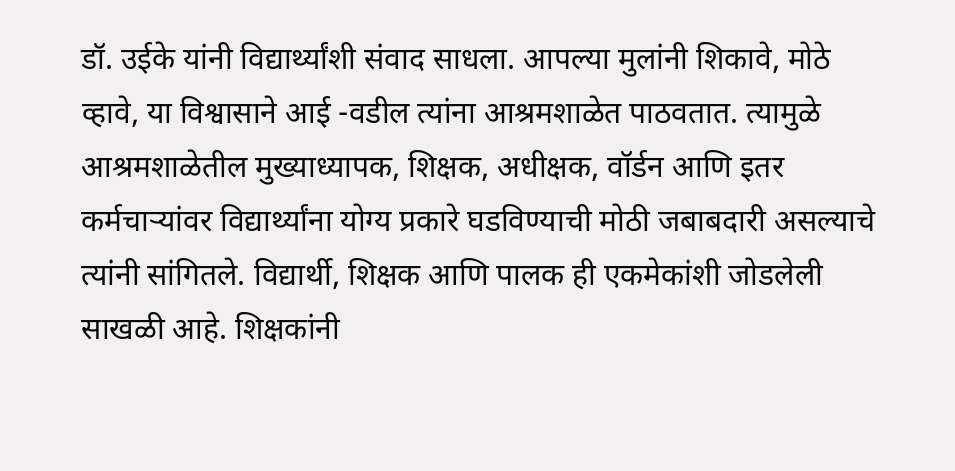डॉ. उईके यांनी विद्यार्थ्यांशी संवाद साधला. आपल्या मुलांनी शिकावे, मोठे व्हावे, या विश्वासाने आई -वडील त्यांना आश्रमशाळेत पाठवतात. त्यामुळे आश्रमशाळेतील मुख्याध्यापक, शिक्षक, अधीक्षक, वॉर्डन आणि इतर कर्मचाऱ्यांवर विद्यार्थ्यांना योग्य प्रकारे घडविण्याची मोठी जबाबदारी असल्याचे त्यांनी सांगितले. विद्यार्थी, शिक्षक आणि पालक ही एकमेकांशी जोडलेली साखळी आहे. शिक्षकांनी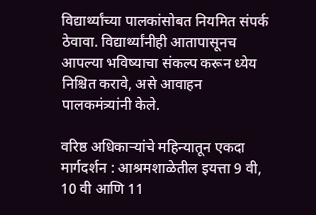विद्यार्थ्यांच्या पालकांसोबत नियमित संपर्क ठेवावा. विद्यार्थ्यांनीही आतापासूनच आपल्या भविष्याचा संकल्प करून ध्येय निश्चित करावे, असे आवाहन पालकमंत्र्यांनी केले.

वरिष्ठ अधिकाऱ्यांचे महिन्यातून एकदा मार्गदर्शन : आश्रमशाळेतील इयत्ता 9 वी, 10 वी आणि 11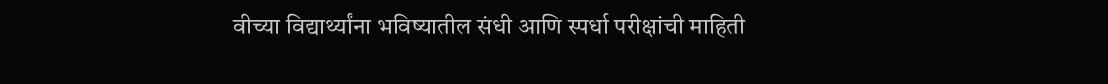वीच्या विद्यार्थ्यांना भविष्यातील संधी आणि स्पर्धा परीक्षांची माहिती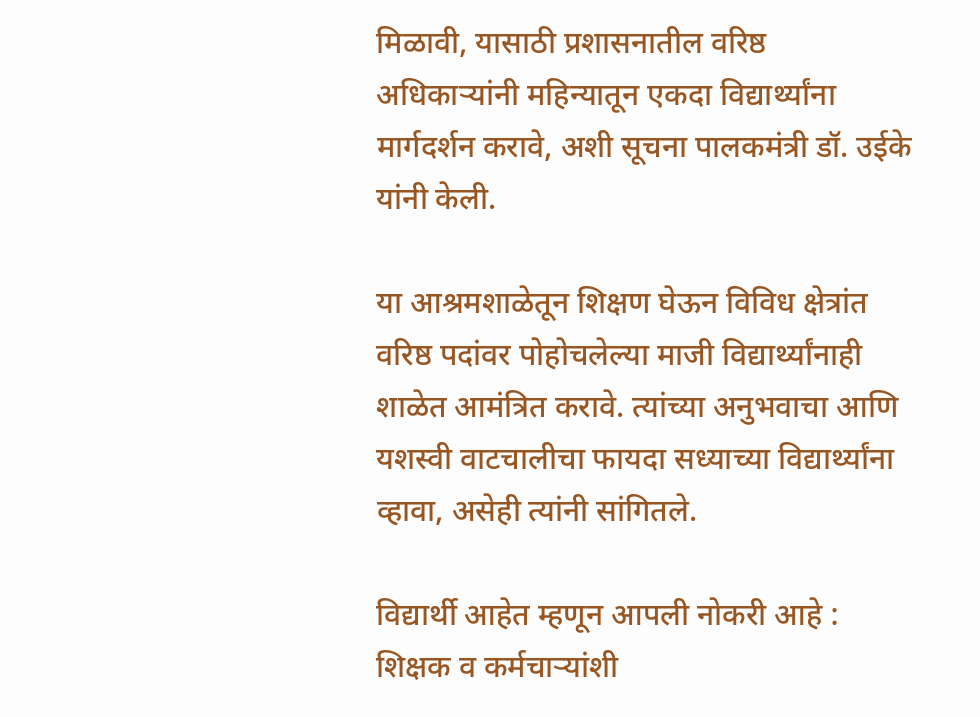मिळावी, यासाठी प्रशासनातील वरिष्ठ अधिकाऱ्यांनी महिन्यातून एकदा विद्यार्थ्यांना मार्गदर्शन करावे, अशी सूचना पालकमंत्री डॉ. उईके यांनी केली.

या आश्रमशाळेतून शिक्षण घेऊन विविध क्षेत्रांत वरिष्ठ पदांवर पोहोचलेल्या माजी विद्यार्थ्यांनाही शाळेत आमंत्रित करावे. त्यांच्या अनुभवाचा आणि यशस्वी वाटचालीचा फायदा सध्याच्या विद्यार्थ्यांना व्हावा, असेही त्यांनी सांगितले.

विद्यार्थी आहेत म्हणून आपली नोकरी आहे : शिक्षक व कर्मचाऱ्यांशी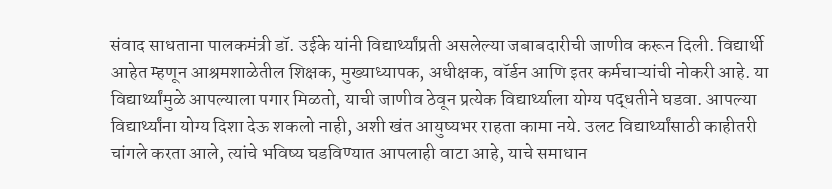संवाद साधताना पालकमंत्री डॉ. उईके यांनी विद्यार्थ्यांप्रती असलेल्या जबाबदारीची जाणीव करून दिली. विद्यार्थी आहेत म्हणून आश्रमशाळेतील शिक्षक, मुख्याध्यापक, अधीक्षक, वॉर्डन आणि इतर कर्मचाऱ्यांची नोकरी आहे. या विद्यार्थ्यांमुळे आपल्याला पगार मिळतो, याची जाणीव ठेवून प्रत्येक विद्यार्थ्याला योग्य पद्धतीने घडवा. आपल्या विद्यार्थ्यांना योग्य दिशा देऊ शकलो नाही, अशी खंत आयुष्यभर राहता कामा नये. उलट विद्यार्थ्यांसाठी काहीतरी चांगले करता आले, त्यांचे भविष्य घडविण्यात आपलाही वाटा आहे, याचे समाधान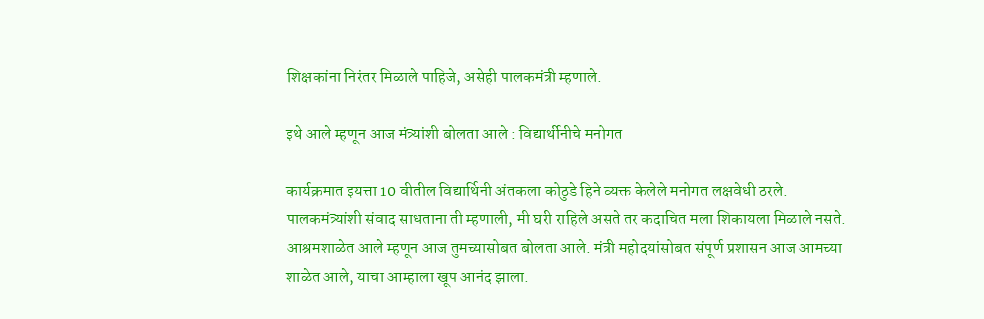शिक्षकांना निरंतर मिळाले पाहिजे, असेही पालकमंत्री म्हणाले.

इथे आले म्हणून आज मंत्र्यांशी बोलता आले : विद्यार्थीनीचे मनोगत

कार्यक्रमात इयत्ता 10 वीतील विद्यार्थिनी अंतकला कोठुडे हिने व्यक्त केलेले मनोगत लक्षवेधी ठरले. पालकमंत्र्यांशी संवाद साधताना ती म्हणाली, मी घरी राहिले असते तर कदाचित मला शिकायला मिळाले नसते. आश्रमशाळेत आले म्हणून आज तुमच्यासोबत बोलता आले. मंत्री महोदयांसोबत संपूर्ण प्रशासन आज आमच्या शाळेत आले, याचा आम्हाला खूप आनंद झाला.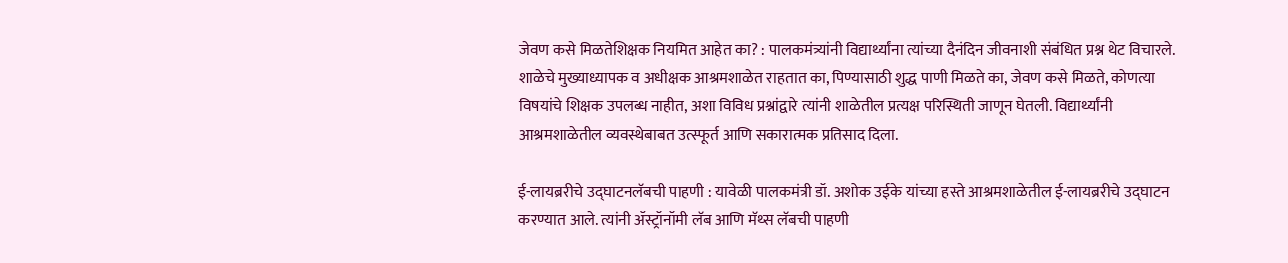जेवण कसे मिळतेशिक्षक नियमित आहेत का? : पालकमंत्र्यांनी विद्यार्थ्यांना त्यांच्या दैनंदिन जीवनाशी संबंधित प्रश्न थेट विचारले. शाळेचे मुख्याध्यापक व अधीक्षक आश्रमशाळेत राहतात का, पिण्यासाठी शुद्ध पाणी मिळते का, जेवण कसे मिळते, कोणत्या विषयांचे शिक्षक उपलब्ध नाहीत, अशा विविध प्रश्नांद्वारे त्यांनी शाळेतील प्रत्यक्ष परिस्थिती जाणून घेतली. विद्यार्थ्यांनी आश्रमशाळेतील व्यवस्थेबाबत उत्स्फूर्त आणि सकारात्मक प्रतिसाद दिला.

ई-लायब्ररीचे उद्घाटनलॅबची पाहणी : यावेळी पालकमंत्री डॉ. अशोक उईके यांच्या हस्ते आश्रमशाळेतील ई-लायब्ररीचे उद्घाटन करण्यात आले. त्यांनी ॲस्ट्रॉनॉमी लॅब आणि मॅथ्स लॅबची पाहणी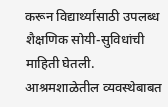करून विद्यार्थ्यांसाठी उपलब्ध शैक्षणिक सोयी-सुविधांची माहिती घेतली. आश्रमशाळेतील व्यवस्थेबाबत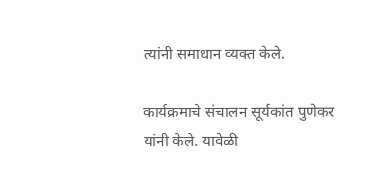त्यांनी समाधान व्यक्त केले.

कार्यक्रमाचे संचालन सूर्यकांत पुणेकर यांनी केले. यावेळी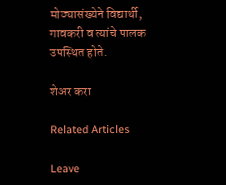मोठ्यासंख्येने विद्यार्थी, गावकरी व त्यांचे पालक उपस्थित होते.

शेअर करा

Related Articles

Leave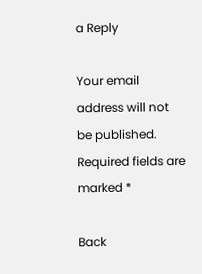a Reply

Your email address will not be published. Required fields are marked *

Back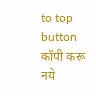to top button
कॉपी करू नये